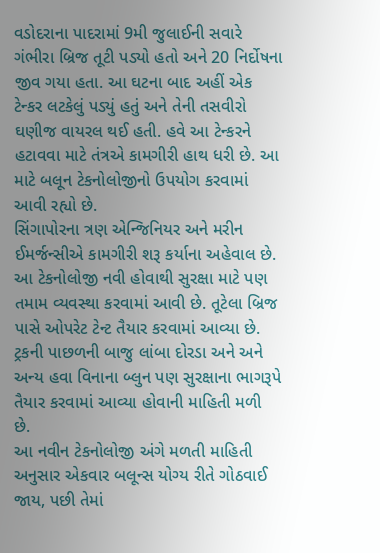વડોદરાના પાદરામાં 9મી જુલાઈની સવારે ગંભીરા બ્રિજ તૂટી પડ્યો હતો અને 20 નિર્દોષના જીવ ગયા હતા. આ ઘટના બાદ અહીં એક ટેન્કર લટકેલું પડ્યું હતું અને તેની તસવીરો ઘણીજ વાયરલ થઈ હતી. હવે આ ટેન્કરને હટાવવા માટે તંત્રએ કામગીરી હાથ ધરી છે. આ માટે બલૂન ટેકનોલોજીનો ઉપયોગ કરવામાં આવી રહ્યો છે.
સિંગાપોરના ત્રણ એન્જિનિયર અને મરીન ઈમર્જન્સીએ કામગીરી શરૂ કર્યાના અહેવાલ છે. આ ટેકનોલોજી નવી હોવાથી સુરક્ષા માટે પણ તમામ વ્યવસ્થા કરવામાં આવી છે. તૂટેલા બ્રિજ પાસે ઓપરેટ ટેન્ટ તૈયાર કરવામાં આવ્યા છે. ટ્રકની પાછળની બાજુ લાંબા દોરડા અને અને અન્ય હવા વિનાના બ્લુન પણ સુરક્ષાના ભાગરૂપે તૈયાર કરવામાં આવ્યા હોવાની માહિતી મળી છે.
આ નવીન ટેકનોલોજી અંગે મળતી માહિતી અનુસાર એકવાર બલૂન્સ યોગ્ય રીતે ગોઠવાઈ જાય, પછી તેમાં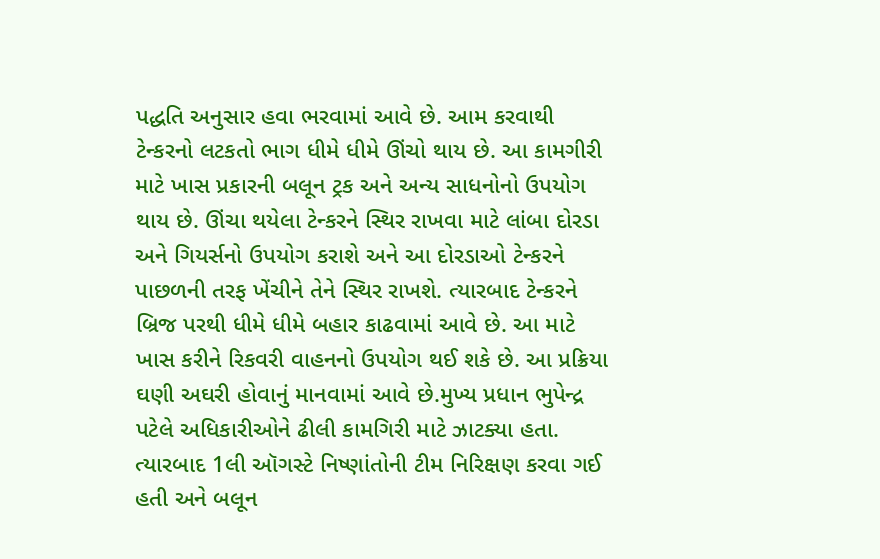પદ્ધતિ અનુસાર હવા ભરવામાં આવે છે. આમ કરવાથી ટેન્કરનો લટકતો ભાગ ધીમે ધીમે ઊંચો થાય છે. આ કામગીરી માટે ખાસ પ્રકારની બલૂન ટ્રક અને અન્ય સાધનોનો ઉપયોગ થાય છે. ઊંચા થયેલા ટેન્કરને સ્થિર રાખવા માટે લાંબા દોરડા અને ગિયર્સનો ઉપયોગ કરાશે અને આ દોરડાઓ ટેન્કરને પાછળની તરફ ખેંચીને તેને સ્થિર રાખશે. ત્યારબાદ ટેન્કરને બ્રિજ પરથી ધીમે ધીમે બહાર કાઢવામાં આવે છે. આ માટે ખાસ કરીને રિકવરી વાહનનો ઉપયોગ થઈ શકે છે. આ પ્રક્રિયા ઘણી અઘરી હોવાનું માનવામાં આવે છે.મુખ્ય પ્રધાન ભુપેન્દ્ર પટેલે અધિકારીઓને ઢીલી કામગિરી માટે ઝાટક્યા હતા. ત્યારબાદ 1લી ઑગસ્ટે નિષ્ણાંતોની ટીમ નિરિક્ષણ કરવા ગઈ હતી અને બલૂન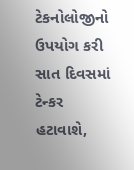ટેકનોલોજીનો ઉપયોગ કરી સાત દિવસમાં ટેન્કર હટાવાશે,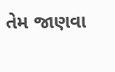તેમ જાણવા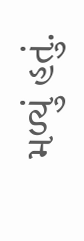મળ્યું હતું.